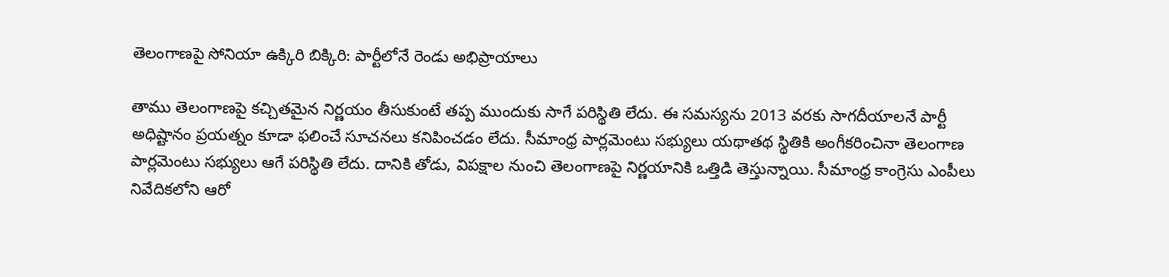తెలంగాణపై సోనియా ఉక్కిరి బిక్కిరి: పార్టీలోనే రెండు అభిప్రాయాలు

తాము తెలంగాణపై కచ్చితమైన నిర్ణయం తీసుకుంటే తప్ప ముందుకు సాగే పరిస్థితి లేదు. ఈ సమస్యను 2013 వరకు సాగదీయాలనే పార్టీ అధిష్టానం ప్రయత్నం కూడా ఫలించే సూచనలు కనిపించడం లేదు. సీమాంధ్ర పార్లమెంటు సభ్యులు యథాతథ స్థితికి అంగీకరించినా తెలంగాణ పార్లమెంటు సభ్యులు ఆగే పరిస్థితి లేదు. దానికి తోడు, విపక్షాల నుంచి తెలంగాణపై నిర్ణయానికి ఒత్తిడి తెస్తున్నాయి. సీమాంధ్ర కాంగ్రెసు ఎంపీలు నివేదికలోని ఆరో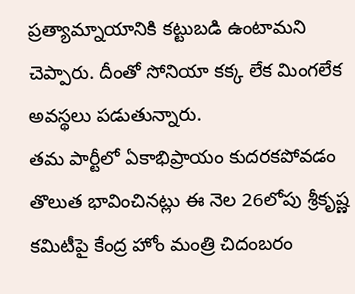ప్రత్యామ్నాయానికి కట్టుబడి ఉంటామని చెప్పారు. దీంతో సోనియా కక్క లేక మింగలేక అవస్థలు పడుతున్నారు.
తమ పార్టీలో ఏకాభిప్రాయం కుదరకపోవడం తొలుత భావించినట్లు ఈ నెల 26లోపు శ్రీకృష్ణ కమిటీపై కేంద్ర హోం మంత్రి చిదంబరం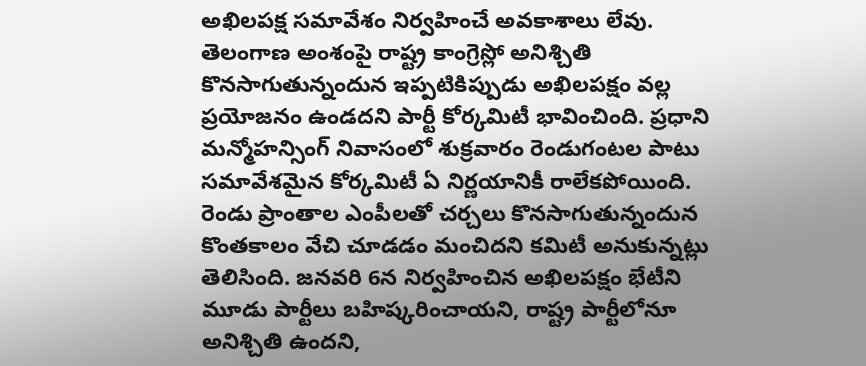అఖిలపక్ష సమావేశం నిర్వహించే అవకాశాలు లేవు. తెలంగాణ అంశంపై రాష్ట్ర కాంగ్రెస్లో అనిశ్చితి కొనసాగుతున్నందున ఇప్పటికిప్పుడు అఖిలపక్షం వల్ల ప్రయోజనం ఉండదని పార్టీ కోర్కమిటీ భావించింది. ప్రధాని మన్మోహన్సింగ్ నివాసంలో శుక్రవారం రెండుగంటల పాటు సమావేశమైన కోర్కమిటీ ఏ నిర్ణయానికీ రాలేకపోయింది. రెండు ప్రాంతాల ఎంపీలతో చర్చలు కొనసాగుతున్నందున కొంతకాలం వేచి చూడడం మంచిదని కమిటీ అనుకున్నట్లు తెలిసింది. జనవరి 6న నిర్వహించిన అఖిలపక్షం భేటీని మూడు పార్టీలు బహిష్కరించాయని, రాష్ట్ర పార్టీలోనూ అనిశ్చితి ఉందని,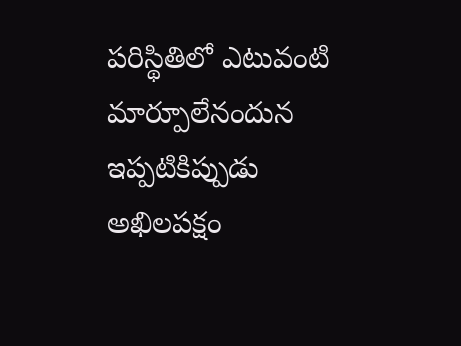పరిస్థితిలో ఎటువంటి మార్పూలేనందున ఇప్పటికిప్పుడు అఖిలపక్షం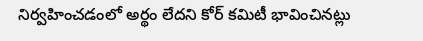నిర్వహించడంలో అర్థం లేదని కోర్ కమిటీ భావించినట్లు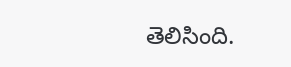తెలిసింది.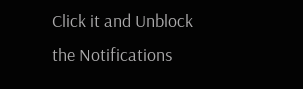Click it and Unblock the Notifications